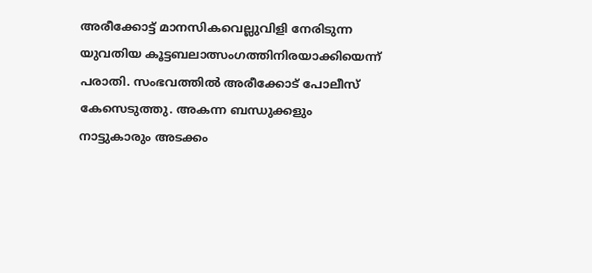അരീക്കോട്ട് മാനസികവെല്ലുവിളി നേരിടുന്ന യുവതിയ കൂട്ടബലാത്സംഗത്തിനിരയാക്കിയെന്ന് പരാതി. സംഭവത്തിൽ അരീക്കോട് പോലീസ് കേസെടുത്തു. അകന്ന ബന്ധുക്കളും നാട്ടുകാരും അടക്കം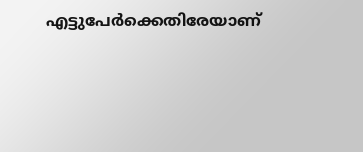എട്ടുപേർക്കെതിരേയാണ്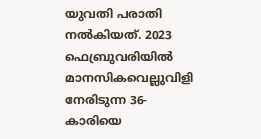യുവതി പരാതി നൽകിയത്. 2023 ഫെബ്രുവരിയിൽ മാനസികവെല്ലുവിളി നേരിടുന്ന 36-കാരിയെ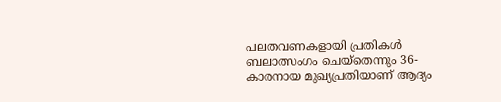പലതവണകളായി പ്രതികൾ ബലാത്സംഗം ചെയ്തെന്നും 36-കാരനായ മുഖ്യപ്രതിയാണ് ആദ്യം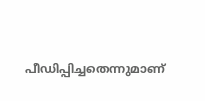പീഡിപ്പിച്ചതെന്നുമാണ്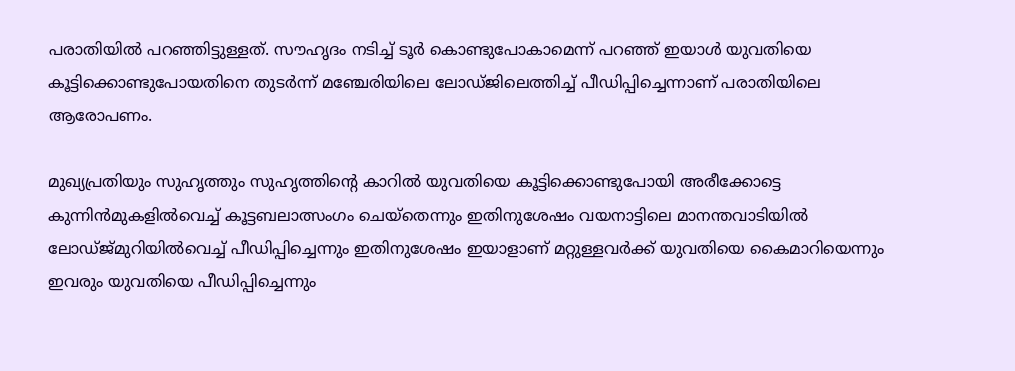പരാതിയിൽ പറഞ്ഞിട്ടുള്ളത്. സൗഹൃദം നടിച്ച് ടൂർ കൊണ്ടുപോകാമെന്ന് പറഞ്ഞ് ഇയാൾ യുവതിയെ കൂട്ടിക്കൊണ്ടുപോയതിനെ തുടർന്ന് മഞ്ചേരിയിലെ ലോഡ്‌ജിലെത്തിച്ച് പീഡിപ്പിച്ചെന്നാണ് പരാതിയിലെ ആരോപണം.

മുഖ്യപ്രതിയും സുഹൃത്തും സുഹൃത്തിൻ്റെ കാറിൽ യുവതിയെ കൂട്ടിക്കൊണ്ടുപോയി അരീക്കോട്ടെ കുന്നിൻമുകളിൽവെച്ച് കൂട്ടബലാത്സംഗം ചെയ്തെന്നും ഇതിനുശേഷം വയനാട്ടിലെ മാനന്തവാടിയിൽ ലോഡ്ജ്മുറിയിൽവെച്ച് പീഡിപ്പിച്ചെന്നും ഇതിനുശേഷം ഇയാളാണ് മറ്റുള്ളവർക്ക് യുവതിയെ കൈമാറിയെന്നും ഇവരും യുവതിയെ പീഡിപ്പിച്ചെന്നും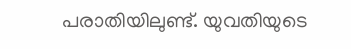പരാതിയിലുണ്ട്. യുവതിയുടെ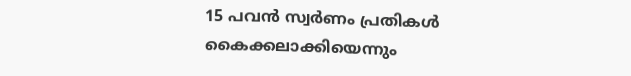15 പവൻ സ്വർണം പ്രതികൾ കൈക്കലാക്കിയെന്നും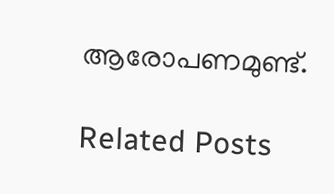ആരോപണമുണ്ട്.

Related Posts